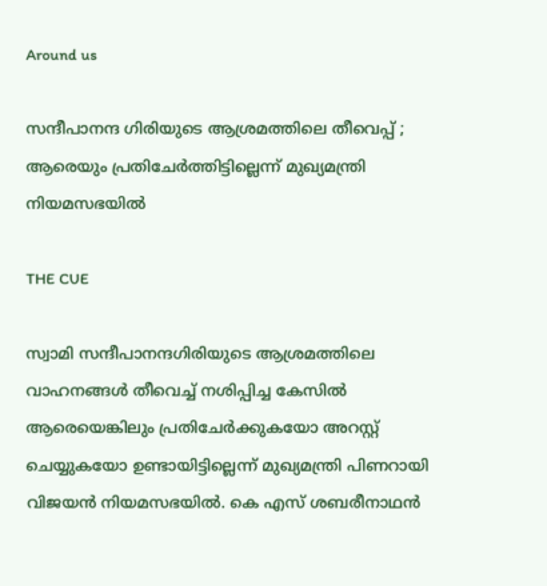Around us

സന്ദീപാനന്ദ ഗിരിയുടെ ആശ്രമത്തിലെ തീവെപ്പ് ; ആരെയും പ്രതിചേര്‍ത്തിട്ടില്ലെന്ന് മുഖ്യമന്ത്രി നിയമസഭയില്‍

THE CUE

സ്വാമി സന്ദീപാനന്ദഗിരിയുടെ ആശ്രമത്തിലെ വാഹനങ്ങള്‍ തീവെച്ച് നശിപ്പിച്ച കേസില്‍ ആരെയെങ്കിലും പ്രതിചേര്‍ക്കുകയോ അറസ്റ്റ് ചെയ്യുകയോ ഉണ്ടായിട്ടില്ലെന്ന് മുഖ്യമന്ത്രി പിണറായി വിജയന്‍ നിയമസഭയില്‍. കെ എസ് ശബരീനാഥന്‍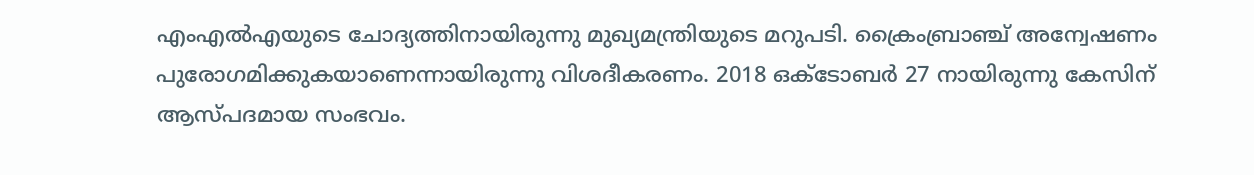എംഎല്‍എയുടെ ചോദ്യത്തിനായിരുന്നു മുഖ്യമന്ത്രിയുടെ മറുപടി. ക്രൈംബ്രാഞ്ച് അന്വേഷണം പുരോഗമിക്കുകയാണെന്നായിരുന്നു വിശദീകരണം. 2018 ഒക്ടോബര്‍ 27 നായിരുന്നു കേസിന് ആസ്പദമായ സംഭവം.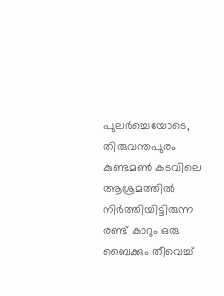പുലര്‍ച്ചെയോടെ, തിരുവന്തപുരം കുണ്ടമണ്‍ കടവിലെ ആശ്രമത്തില്‍ നിര്‍ത്തിയിട്ടിരുന്ന രണ്ട് കാറും ഒരു ബൈക്കും തീവെച്ച്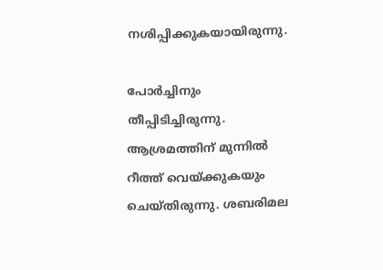നശിപ്പിക്കുകയായിരുന്നു.

പോര്‍ച്ചിനും തീപ്പിടിച്ചിരുന്നു. ആശ്രമത്തിന് മുന്നില്‍ റീത്ത് വെയ്ക്കുകയും ചെയ്തിരുന്നു. ശബരിമല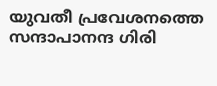യുവതീ പ്രവേശനത്തെ സന്ദാപാനന്ദ ഗിരി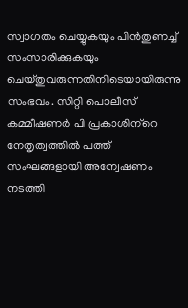സ്വാഗതം ചെയ്യുകയും പിന്‍തുണച്ച് സംസാരിക്കുകയും ചെയ്തുവരുന്നതിനിടെയായിരുന്നു സംഭവം. സിറ്റി പൊലീസ് കമ്മീഷണര്‍ പി പ്രകാശിന്‌റെ നേതൃത്വത്തില്‍ പത്ത് സംഘങ്ങളായി അന്വേഷണം നടത്തി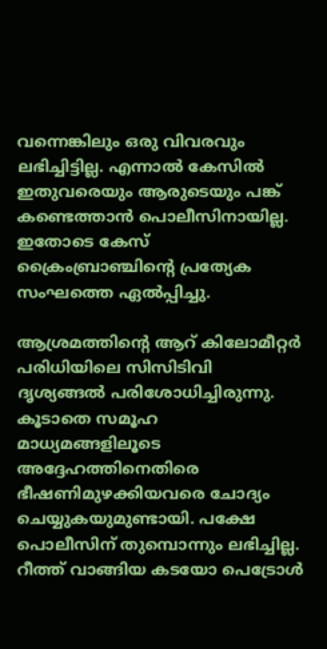വന്നെങ്കിലും ഒരു വിവരവും ലഭിച്ചിട്ടില്ല. എന്നാല്‍ കേസില്‍ ഇതുവരെയും ആരുടെയും പങ്ക് കണ്ടെത്താന്‍ പൊലീസിനായില്ല. ഇതോടെ കേസ് ക്രൈംബ്രാഞ്ചിന്റെ പ്രത്യേക സംഘത്തെ ഏല്‍പ്പിച്ചു.

ആശ്രമത്തിന്റെ ആറ് കിലോമീറ്റര്‍ പരിധിയിലെ സിസിടിവി ദൃശ്യങ്ങല്‍ പരിശോധിച്ചിരുന്നു. കൂടാതെ സമൂഹ മാധ്യമങ്ങളിലൂടെ അദ്ദേഹത്തിനെതിരെ ഭീഷണിമുഴക്കിയവരെ ചോദ്യം ചെയ്യുകയുമുണ്ടായി. പക്ഷേ പൊലീസിന് തുമ്പൊന്നും ലഭിച്ചില്ല. റീത്ത് വാങ്ങിയ കടയോ പെട്രോള്‍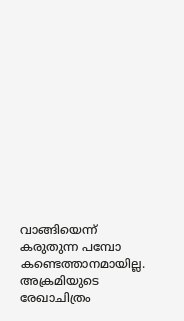വാങ്ങിയെന്ന് കരുതുന്ന പമ്പോ കണ്ടെത്താനമായില്ല. അക്രമിയുടെ രേഖാചിത്രം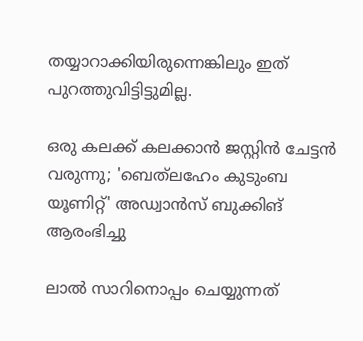തയ്യാറാക്കിയിരുന്നെങ്കിലും ഇത് പുറത്തുവിട്ടിട്ടുമില്ല.

ഒരു കലക്ക് കലക്കാൻ ജസ്റ്റിൻ ചേട്ടൻ വരുന്നു; 'ബെത്‌ലഹേം കുടുംബ യൂണിറ്റ്‌' അഡ്വാൻസ് ബുക്കിങ് ആരംഭിച്ചു

ലാൽ സാറിനൊപ്പം ചെയ്യുന്നത്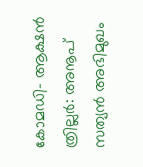കോമഡി- ആക്ഷൻ ത്രില്ലർ: അനൂപ് സത്യൻ അഭിമുഖം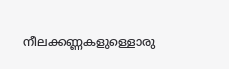നീലക്കണ്ണകളുള്ളൊരു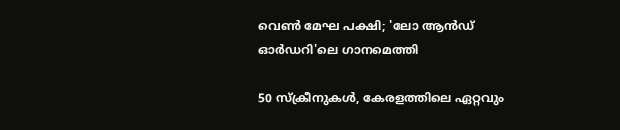വെൺ മേഘ പക്ഷി; 'ലോ ആന്‍ഡ് ഓര്‍ഡറി'ലെ ഗാനമെത്തി

50 സ്ക്രീനുകൾ, കേരളത്തിലെ ഏറ്റവും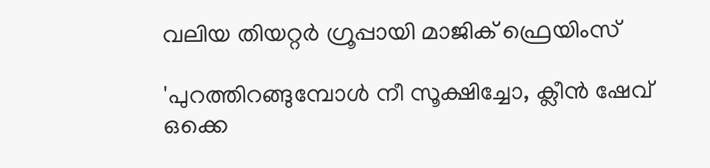വലിയ തിയറ്റർ ഗ്രൂപ്പായി മാജിക് ഫ്രെയിംസ്

'പുറത്തിറങ്ങുമ്പോൾ നീ സൂക്ഷിച്ചോ, ക്ലീൻ ഷേവ് ഒക്കെ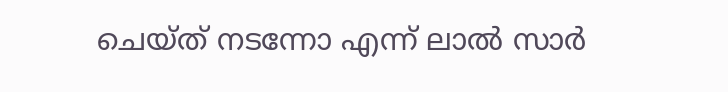ചെയ്ത് നടന്നോ എന്ന് ലാൽ സാർ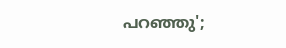പറഞ്ഞു';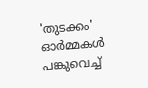'തുടക്കം' ഓർമ്മകൾ പങ്കുവെച്ച്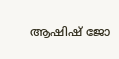ആഷിഷ് ജോ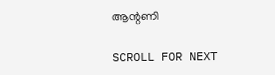ആന്റണി

SCROLL FOR NEXT